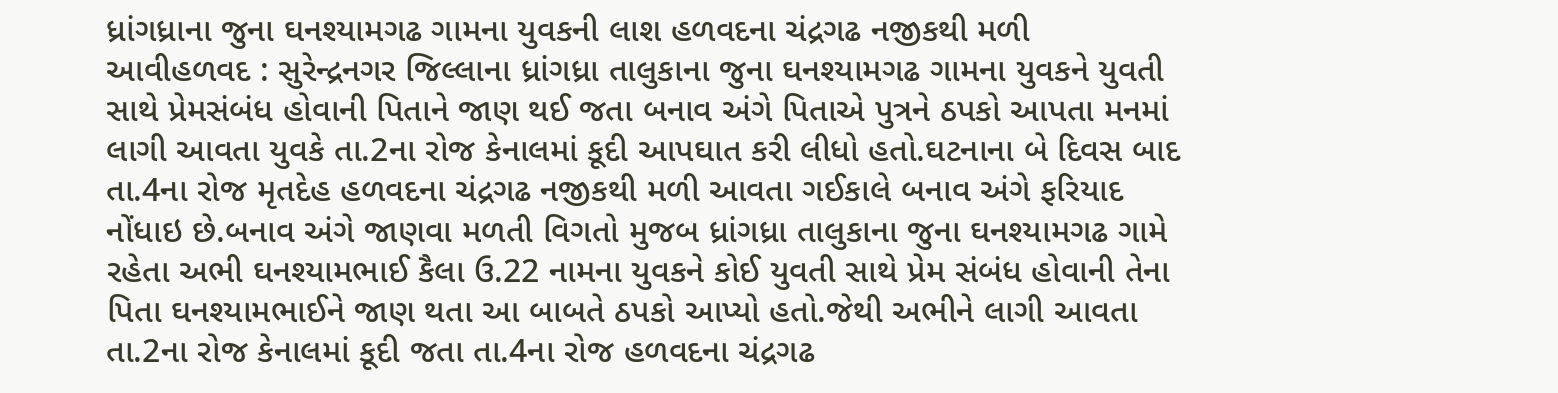ધ્રાંગધ્રાના જુના ઘનશ્યામગઢ ગામના યુવકની લાશ હળવદના ચંદ્રગઢ નજીકથી મળી આવીહળવદ : સુરેન્દ્રનગર જિલ્લાના ધ્રાંગધ્રા તાલુકાના જુના ઘનશ્યામગઢ ગામના યુવકને યુવતી સાથે પ્રેમસંબંધ હોવાની પિતાને જાણ થઈ જતા બનાવ અંગે પિતાએ પુત્રને ઠપકો આપતા મનમાં લાગી આવતા યુવકે તા.2ના રોજ કેનાલમાં કૂદી આપઘાત કરી લીધો હતો.ઘટનાના બે દિવસ બાદ તા.4ના રોજ મૃતદેહ હળવદના ચંદ્રગઢ નજીકથી મળી આવતા ગઈકાલે બનાવ અંગે ફરિયાદ નોંધાઇ છે.બનાવ અંગે જાણવા મળતી વિગતો મુજબ ધ્રાંગધ્રા તાલુકાના જુના ઘનશ્યામગઢ ગામે રહેતા અભી ઘનશ્યામભાઈ કૈલા ઉ.22 નામના યુવકને કોઈ યુવતી સાથે પ્રેમ સંબંધ હોવાની તેના પિતા ઘનશ્યામભાઈને જાણ થતા આ બાબતે ઠપકો આપ્યો હતો.જેથી અભીને લાગી આવતા તા.2ના રોજ કેનાલમાં કૂદી જતા તા.4ના રોજ હળવદના ચંદ્રગઢ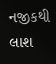નજીકથી લાશ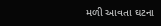મળી આવતા ઘટના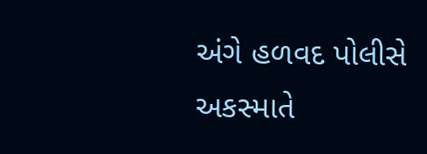અંગે હળવદ પોલીસે અકસ્માતે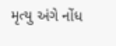મૃત્યુ અંગે નોંધ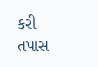કરી તપાસ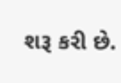શરૂ કરી છે.